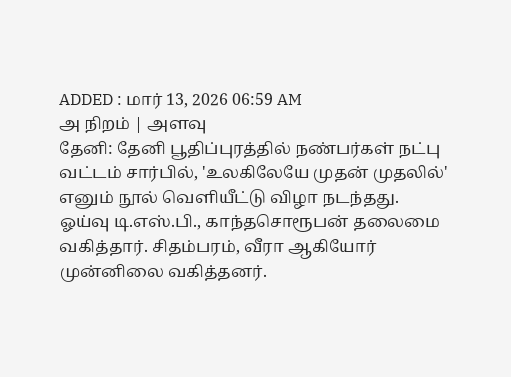ADDED : மார் 13, 2026 06:59 AM
அ நிறம் | அளவு
தேனி: தேனி பூதிப்புரத்தில் நண்பர்கள் நட்பு வட்டம் சார்பில், 'உலகிலேயே முதன் முதலில்' எனும் நூல் வெளியீட்டு விழா நடந்தது. ஓய்வு டி.எஸ்.பி., காந்தசொரூபன் தலைமை வகித்தார். சிதம்பரம், வீரா ஆகியோர் முன்னிலை வகித்தனர்.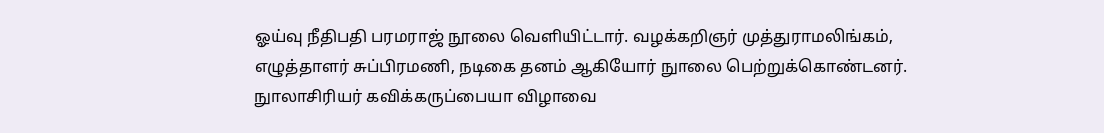ஓய்வு நீதிபதி பரமராஜ் நூலை வெளியிட்டார். வழக்கறிஞர் முத்துராமலிங்கம், எழுத்தாளர் சுப்பிரமணி, நடிகை தனம் ஆகியோர் நுாலை பெற்றுக்கொண்டனர். நுாலாசிரியர் கவிக்கருப்பையா விழாவை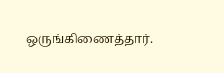ஒருங்கிணைத்தார்.